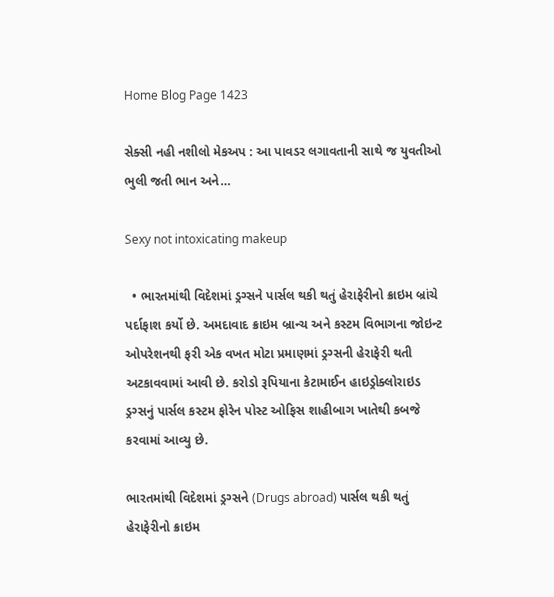Home Blog Page 1423

સેક્સી નહી નશીલો મેકઅપ : આ પાવડર લગાવતાની સાથે જ યુવતીઓ ભુલી જતી ભાન અને…

Sexy not intoxicating makeup

  • ભારતમાંથી વિદેશમાં ડ્રગ્સને પાર્સલ થકી થતું હેરાફેરીનો ક્રાઇમ બ્રાંચે પર્દાફાશ કર્યો છે. અમદાવાદ ક્રાઇમ બ્રાન્ચ અને કસ્ટમ વિભાગના જોઇન્ટ ઓપરેશનથી ફરી એક વખત મોટા પ્રમાણમાં ડ્રગ્સની હેરાફેરી થતી અટકાવવામાં આવી છે. કરોડો રૂપિયાના કેટામાઈન હાઇડ્રોક્લોરાઇડ ડ્રગ્સનું પાર્સલ કસ્ટમ ફોરેન પોસ્ટ ઓફિસ શાહીબાગ ખાતેથી કબજે કરવામાં આવ્યુ છે.

ભારતમાંથી વિદેશમાં ડ્રગ્સને (Drugs abroad) પાર્સલ થકી થતું હેરાફેરીનો ક્રાઇમ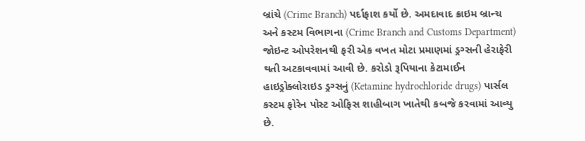બ્રાંચે (Crime Branch) પર્દાફાશ કર્યો છે. અમદાવાદ ક્રાઇમ બ્રાન્ચ અને કસ્ટમ વિભાગના (Crime Branch and Customs Department) જોઇન્ટ ઓપરેશનથી ફરી એક વખત મોટા પ્રમાણમાં ડ્રગ્સની હેરાફેરી થતી અટકાવવામાં આવી છે. કરોડો રૂપિયાના કેટામાઈન હાઇડ્રોક્લોરાઇડ ડ્રગ્સનું (Ketamine hydrochloride drugs) પાર્સલ કસ્ટમ ફોરેન પોસ્ટ ઓફિસ શાહીબાગ ખાતેથી કબજે કરવામાં આવ્યુ છે.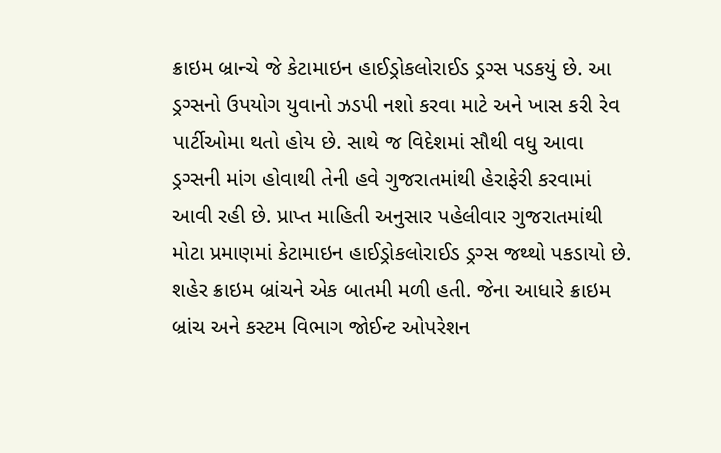ક્રાઇમ બ્રાન્ચે જે કેટામાઇન હાઈડ્રોકલોરાઈડ ડ્રગ્સ પડકયું છે. આ ડ્રગ્સનો ઉપયોગ યુવાનો ઝડપી નશો કરવા માટે અને ખાસ કરી રેવ પાર્ટીઓમા થતો હોય છે. સાથે જ વિદેશમાં સૌથી વધુ આવા ડ્રગ્સની માંગ હોવાથી તેની હવે ગુજરાતમાંથી હેરાફેરી કરવામાં આવી રહી છે. પ્રાપ્ત માહિતી અનુસાર પહેલીવાર ગુજરાતમાંથી મોટા પ્રમાણમાં કેટામાઇન હાઈડ્રોકલોરાઈડ ડ્રગ્સ જથ્થો પકડાયો છે. શહેર ક્રાઇમ બ્રાંચને એક બાતમી મળી હતી. જેના આધારે ક્રાઇમ બ્રાંચ અને કસ્ટમ વિભાગ જોઈન્ટ ઓપરેશન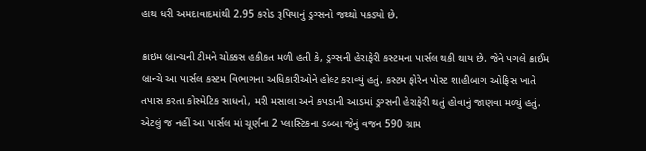હાથ ધરી અમદાવાદમાંથી 2.95 કરોડ રૂપિયાનું ડ્રગ્સનો જથ્થો પકડ્યો છે.

ક્રાઇમ બ્રાન્ચની ટીમને ચોક્કસ હકીકત મળી હતી કે, ડ્રગ્સની હેરાફેરી કસ્ટમના પાર્સલ થકી થાય છે. જેને પગલે ક્રાઈમ બ્રાન્ચે આ પાર્સલ કસ્ટમ વિભાગના અધિકારીઓને હોલ્ટ કરાવ્યું હતું. કસ્ટમ ફોરેન પોસ્ટ શાહીબાગ ઓફિસ ખાતે તપાસ કરતા કોસ્મેટિક સાધનો, મરી મસાલા અને કપડાની આડમાં ડ્રગ્સની હેરાફેરી થતું હોવાનું જાણવા મળ્યું હતું. એટલું જ નહીં આ પાર્સલ માં ચૂર્ણના 2 પ્લાસ્ટિકના ડબ્બા જેનું વજન 590 ગ્રામ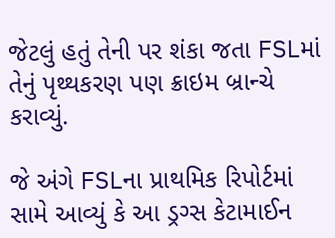જેટલું હતું તેની પર શંકા જતા FSLમાં તેનું પૃથ્થકરણ પણ ક્રાઇમ બ્રાન્ચે કરાવ્યું.

જે અંગે FSLના પ્રાથમિક રિપોર્ટમાં સામે આવ્યું કે આ ડ્રગ્સ કેટામાઈન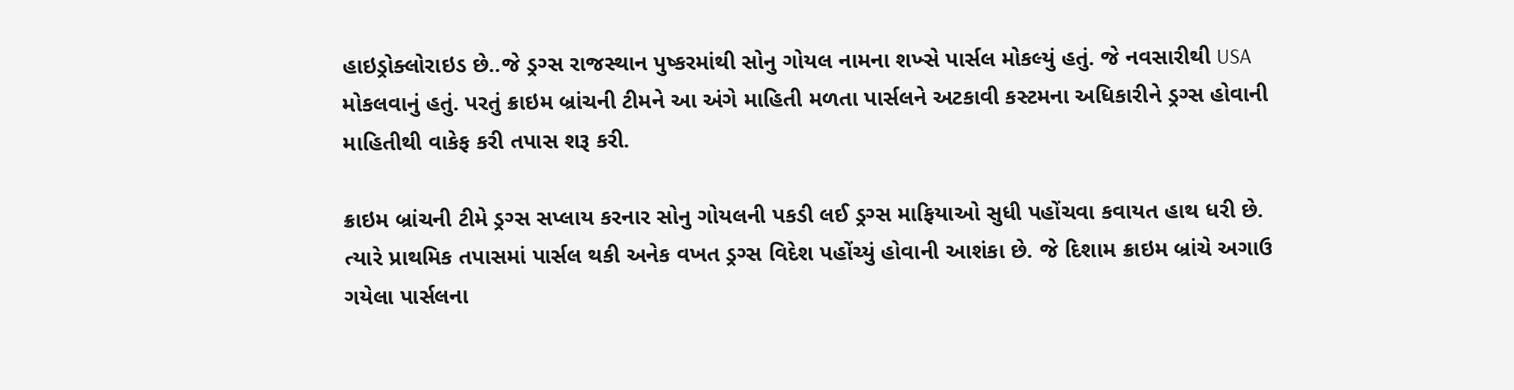હાઇડ્રોક્લોરાઇડ છે..જે ડ્રગ્સ રાજસ્થાન પુષ્કરમાંથી સોનુ ગોયલ નામના શખ્સે પાર્સલ મોકલ્યું હતું. જે નવસારીથી USA મોકલવાનું હતું. પરતું ક્રાઇમ બ્રાંચની ટીમને આ અંગે માહિતી મળતા પાર્સલને અટકાવી કસ્ટમના અધિકારીને ડ્રગ્સ હોવાની માહિતીથી વાકેફ કરી તપાસ શરૂ કરી.

ક્રાઇમ બ્રાંચની ટીમે ડ્રગ્સ સપ્લાય કરનાર સોનુ ગોયલની પકડી લઈ ડ્રગ્સ માફિયાઓ સુધી પહોંચવા કવાયત હાથ ધરી છે. ત્યારે પ્રાથમિક તપાસમાં પાર્સલ થકી અનેક વખત ડ્રગ્સ વિદેશ પહોંચ્યું હોવાની આશંકા છે. જે દિશામ ક્રાઇમ બ્રાંચે અગાઉ ગયેલા પાર્સલના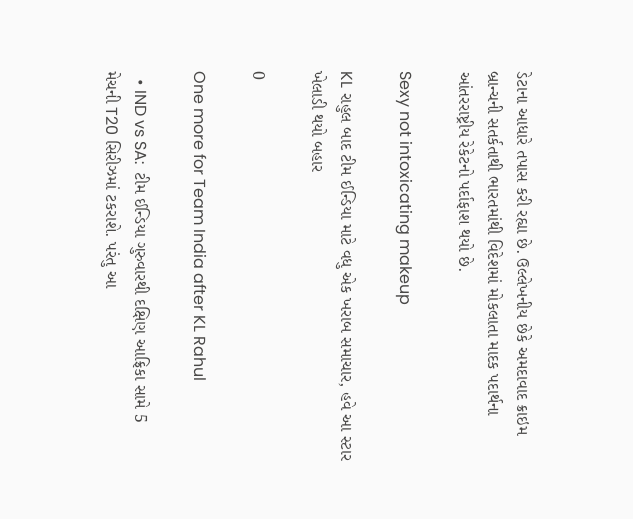ડેટાના આધારે તપાસ કરી રહ્યા છે. ઉલ્લેખનીય છેકે અમદાવાદ ક્રાઇમ બ્રાન્ચની સતર્કતાથી ભારતમાંથી વિદેશમાં મોકલાતા માદક પદાર્થના આંતરરાષ્ટ્રીય રેકેટનો પર્દાફાશ થયો છે.

Sexy not intoxicating makeup

KL રાહુલ બાદ ટીમ ઈન્ડિયા માટે વધુ એક ખરાબ સમાચાર, હવે આ સ્ટાર ખેલાડી થયો બહાર

0

One more for Team India after KL Rahul

  • IND vs SA:  ટીમ ઈન્ડિયા ગુરુવારથી દક્ષિણ આફ્રિકા સામે 5 મેચની T20 સિરીઝમાં ટકરાશે. પરંતુ આ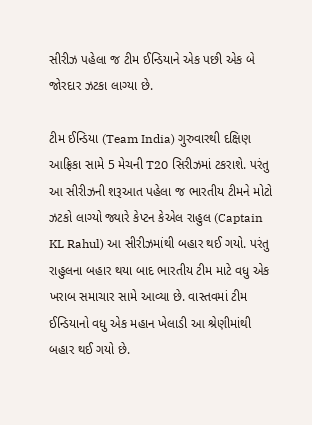સીરીઝ પહેલા જ ટીમ ઈન્ડિયાને એક પછી એક બે જોરદાર ઝટકા લાગ્યા છે.

ટીમ ઈન્ડિયા (Team India) ગુરુવારથી દક્ષિણ આફ્રિકા સામે 5 મેચની T20 સિરીઝમાં ટકરાશે. પરંતુ આ સીરીઝની શરૂઆત પહેલા જ ભારતીય ટીમને મોટો ઝટકો લાગ્યો જ્યારે કેપ્ટન કેએલ રાહુલ (Captain KL Rahul) આ સીરીઝમાંથી બહાર થઈ ગયો. પરંતુ રાહુલના બહાર થયા બાદ ભારતીય ટીમ માટે વધુ એક ખરાબ સમાચાર સામે આવ્યા છે. વાસ્તવમાં ટીમ ઈન્ડિયાનો વધુ એક મહાન ખેલાડી આ શ્રેણીમાંથી બહાર થઈ ગયો છે.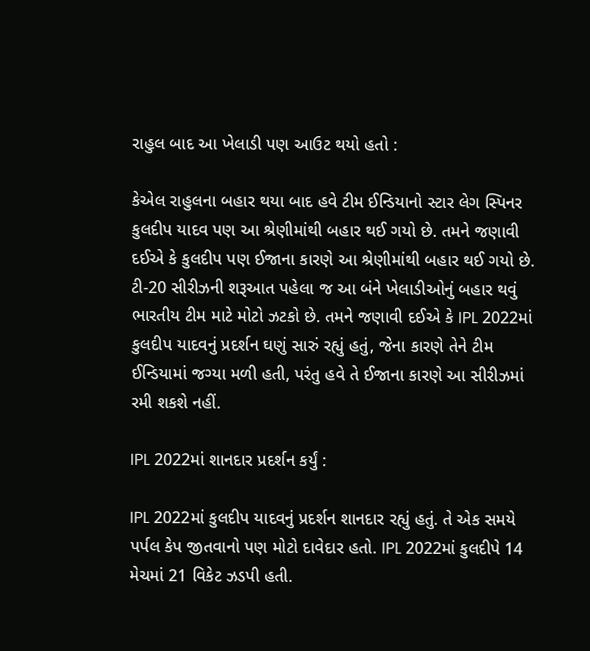રાહુલ બાદ આ ખેલાડી પણ આઉટ થયો હતો :

કેએલ રાહુલના બહાર થયા બાદ હવે ટીમ ઈન્ડિયાનો સ્ટાર લેગ સ્પિનર કુલદીપ યાદવ પણ આ શ્રેણીમાંથી બહાર થઈ ગયો છે. તમને જણાવી દઈએ કે કુલદીપ પણ ઈજાના કારણે આ શ્રેણીમાંથી બહાર થઈ ગયો છે. ટી-20 સીરીઝની શરૂઆત પહેલા જ આ બંને ખેલાડીઓનું બહાર થવું ભારતીય ટીમ માટે મોટો ઝટકો છે. તમને જણાવી દઈએ કે IPL 2022માં કુલદીપ યાદવનું પ્રદર્શન ઘણું સારું રહ્યું હતું, જેના કારણે તેને ટીમ ઈન્ડિયામાં જગ્યા મળી હતી, પરંતુ હવે તે ઈજાના કારણે આ સીરીઝમાં રમી શકશે નહીં.

IPL 2022માં શાનદાર પ્રદર્શન કર્યું :

IPL 2022માં કુલદીપ યાદવનું પ્રદર્શન શાનદાર રહ્યું હતું. તે એક સમયે પર્પલ કેપ જીતવાનો પણ મોટો દાવેદાર હતો. IPL 2022માં કુલદીપે 14 મેચમાં 21 વિકેટ ઝડપી હતી.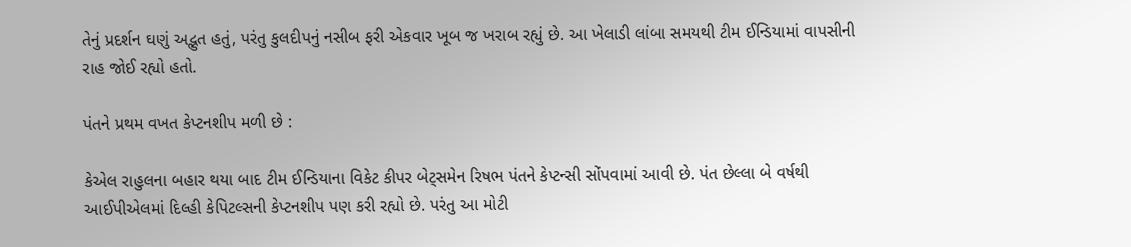તેનું પ્રદર્શન ઘણું અદ્ભુત હતું, પરંતુ કુલદીપનું નસીબ ફરી એકવાર ખૂબ જ ખરાબ રહ્યું છે. આ ખેલાડી લાંબા સમયથી ટીમ ઈન્ડિયામાં વાપસીની રાહ જોઈ રહ્યો હતો.

પંતને પ્રથમ વખત કેપ્ટનશીપ મળી છે :

કેએલ રાહુલના બહાર થયા બાદ ટીમ ઈન્ડિયાના વિકેટ કીપર બેટ્સમેન રિષભ પંતને કેપ્ટન્સી સોંપવામાં આવી છે. પંત છેલ્લા બે વર્ષથી આઈપીએલમાં દિલ્હી કેપિટલ્સની કેપ્ટનશીપ પણ કરી રહ્યો છે. પરંતુ આ મોટી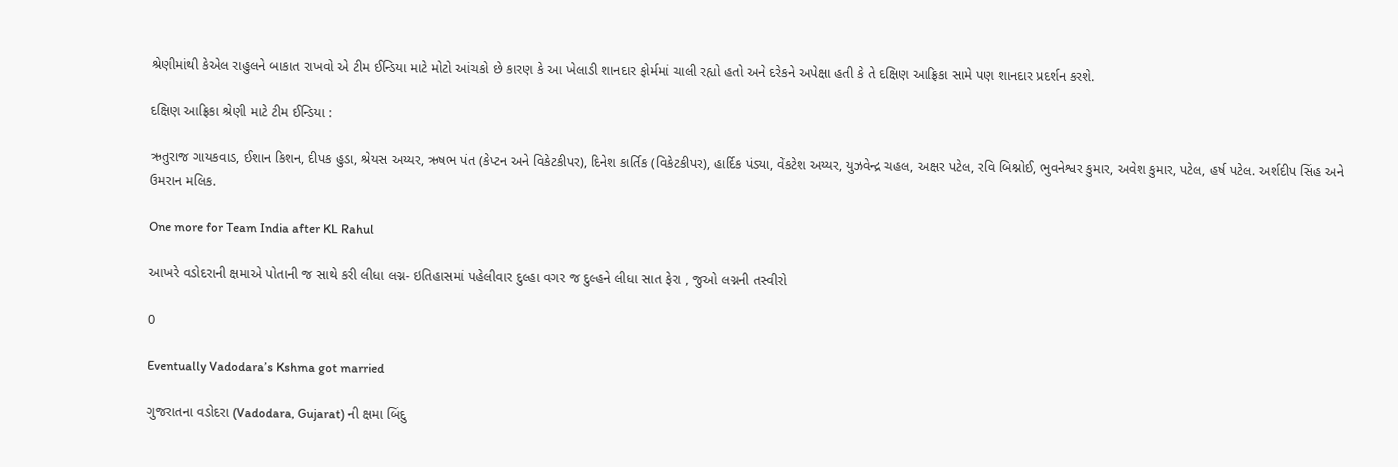શ્રેણીમાંથી કેએલ રાહુલને બાકાત રાખવો એ ટીમ ઈન્ડિયા માટે મોટો આંચકો છે કારણ કે આ ખેલાડી શાનદાર ફોર્મમાં ચાલી રહ્યો હતો અને દરેકને અપેક્ષા હતી કે તે દક્ષિણ આફ્રિકા સામે પણ શાનદાર પ્રદર્શન કરશે.

દક્ષિણ આફ્રિકા શ્રેણી માટે ટીમ ઈન્ડિયા :

ઋતુરાજ ગાયકવાડ, ઈશાન કિશન, દીપક હુડા, શ્રેયસ અય્યર, ઋષભ પંત (કેપ્ટન અને વિકેટકીપર), દિનેશ કાર્તિક (વિકેટકીપર), હાર્દિક પંડ્યા, વેંકટેશ અય્યર, યુઝવેન્દ્ર ચહલ, અક્ષર પટેલ, રવિ બિશ્નોઈ, ભુવનેશ્વર કુમાર, અવેશ કુમાર, પટેલ, હર્ષ પટેલ. અર્શદીપ સિંહ અને ઉમરાન મલિક.

One more for Team India after KL Rahul

આખરે વડોદરાની ક્ષમાએ પોતાની જ સાથે કરી લીધા લગ્ન- ઇતિહાસમાં પહેલીવાર દુલ્હા વગર જ દુલ્હને લીધા સાત ફેરા , જુઓ લગ્નની તસ્વીરો

0

Eventually Vadodara’s Kshma got married

ગુજરાતના વડોદરા (Vadodara, Gujarat) ની ક્ષમા બિંદુ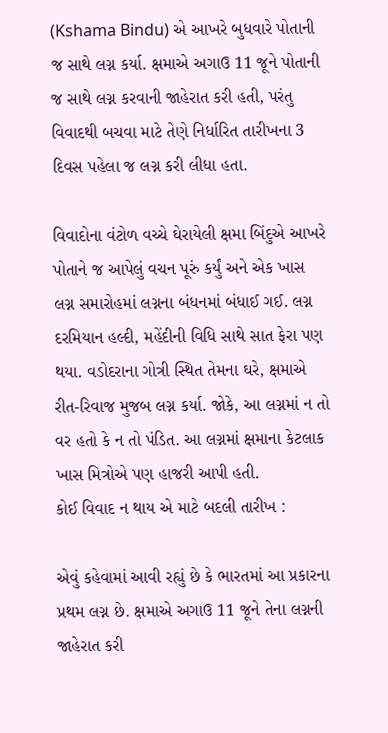(Kshama Bindu) એ આખરે બુધવારે પોતાની જ સાથે લગ્ન કર્યા. ક્ષમાએ અગાઉ 11 જૂને પોતાની જ સાથે લગ્ન કરવાની જાહેરાત કરી હતી, પરંતુ વિવાદથી બચવા માટે તેણે નિર્ધારિત તારીખના 3 દિવસ પહેલા જ લગ્ન કરી લીધા હતા.

વિવાદોના વંટોળ વચ્ચે ઘેરાયેલી ક્ષમા બિંદુએ આખરે પોતાને જ આપેલું વચન પૂરું કર્યું અને એક ખાસ લગ્ન સમારોહમાં લગ્નના બંધનમાં બંધાઈ ગઈ. લગ્ન દરમિયાન હલ્દી, મહેંદીની વિધિ સાથે સાત ફેરા પણ થયા. વડોદરાના ગોત્રી સ્થિત તેમના ઘરે, ક્ષમાએ રીત-રિવાજ મુજબ લગ્ન કર્યા. જોકે, આ લગ્નમાં ન તો વર હતો કે ન તો પંડિત. આ લગ્નમાં ક્ષમાના કેટલાક ખાસ મિત્રોએ પણ હાજરી આપી હતી.
કોઈ વિવાદ ન થાય એ માટે બદલી તારીખ :

એવું કહેવામાં આવી રહ્યું છે કે ભારતમાં આ પ્રકારના પ્રથમ લગ્ન છે. ક્ષમાએ અગાઉ 11 જૂને તેના લગ્નની જાહેરાત કરી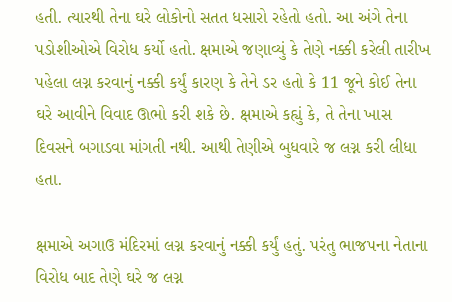હતી. ત્યારથી તેના ઘરે લોકોનો સતત ધસારો રહેતો હતો. આ અંગે તેના પડોશીઓએ વિરોધ કર્યો હતો. ક્ષમાએ જણાવ્યું કે તેણે નક્કી કરેલી તારીખ પહેલા લગ્ન કરવાનું નક્કી કર્યું કારણ કે તેને ડર હતો કે 11 જૂને કોઈ તેના ઘરે આવીને વિવાદ ઊભો કરી શકે છે. ક્ષમાએ કહ્યું કે, તે તેના ખાસ દિવસને બગાડવા માંગતી નથી. આથી તેણીએ બુધવારે જ લગ્ન કરી લીધા હતા.

ક્ષમાએ અગાઉ મંદિરમાં લગ્ન કરવાનું નક્કી કર્યું હતું. પરંતુ ભાજપના નેતાના વિરોધ બાદ તેણે ઘરે જ લગ્ન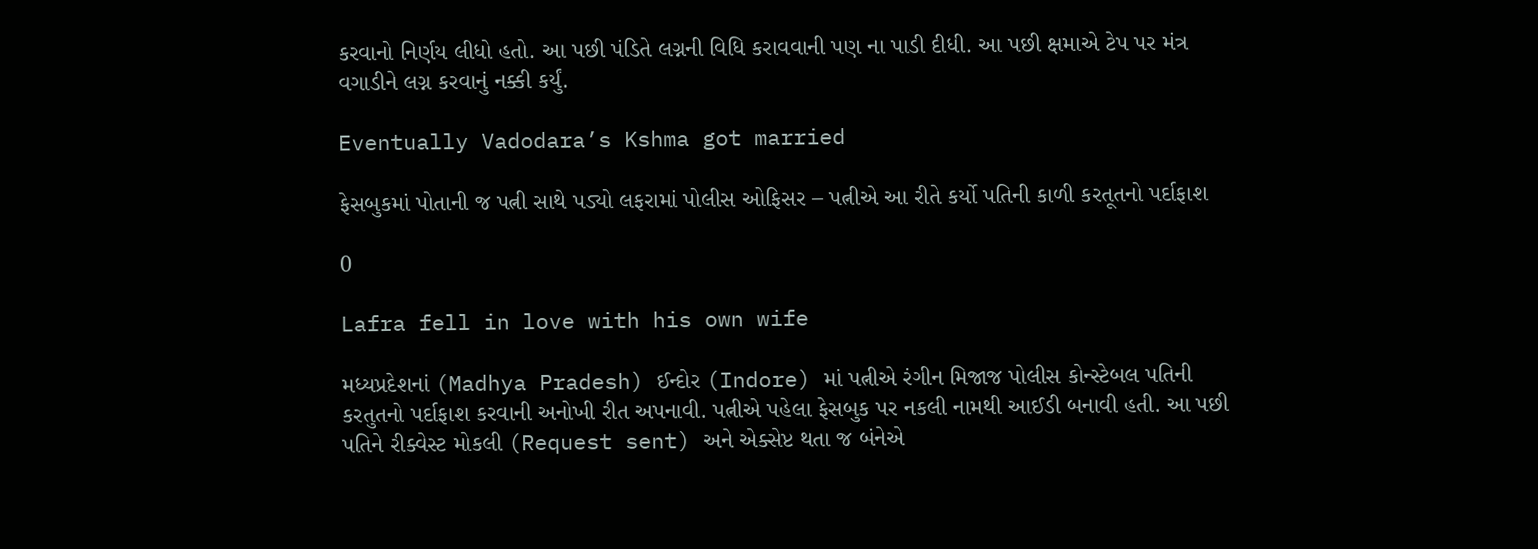કરવાનો નિર્ણય લીધો હતો. આ પછી પંડિતે લગ્નની વિધિ કરાવવાની પણ ના પાડી દીધી. આ પછી ક્ષમાએ ટેપ પર મંત્ર વગાડીને લગ્ન કરવાનું નક્કી કર્યું.

Eventually Vadodara’s Kshma got married

ફેસબુકમાં પોતાની જ પત્ની સાથે પડ્યો લફરામાં પોલીસ ઓફિસર – પત્નીએ આ રીતે કર્યો પતિની કાળી કરતૂતનો પર્દાફાશ

0

Lafra fell in love with his own wife

મધ્યપ્રદેશનાં (Madhya Pradesh) ઈન્દોર (Indore) માં પત્નીએ રંગીન મિજાજ પોલીસ કોન્સ્ટેબલ પતિની કરતુતનો પર્દાફાશ કરવાની અનોખી રીત અપનાવી. પત્નીએ પહેલા ફેસબુક પર નકલી નામથી આઈડી બનાવી હતી. આ પછી પતિને રીક્વેસ્ટ મોકલી (Request sent) અને એક્સેપ્ટ થતા જ બંનેએ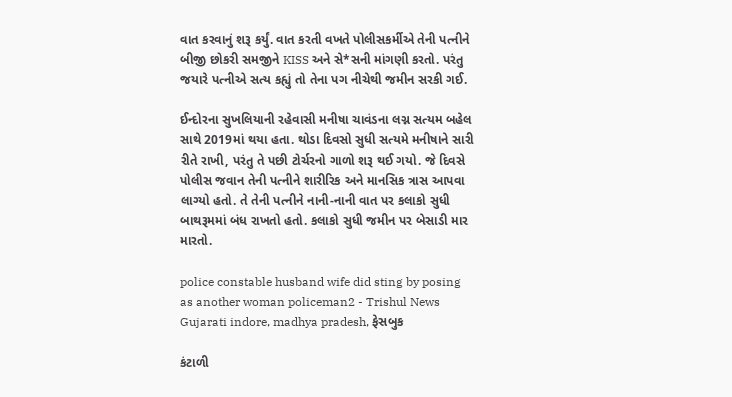વાત કરવાનું શરૂ કર્યું. વાત કરતી વખતે પોલીસકર્મીએ તેની પત્નીને બીજી છોકરી સમજીને KISS અને સે*સની માંગણી કરતો. પરંતુ જયારે પત્નીએ સત્ય કહ્યું તો તેના પગ નીચેથી જમીન સરકી ગઈ.

ઈન્દોરના સુખલિયાની રહેવાસી મનીષા ચાવંડના લગ્ન સત્યમ બહેલ સાથે 2019માં થયા હતા. થોડા દિવસો સુધી સત્યમે મનીષાને સારી રીતે રાખી, પરંતુ તે પછી ટોર્ચરનો ગાળો શરૂ થઈ ગયો. જે દિવસે પોલીસ જવાન તેની પત્નીને શારીરિક અને માનસિક ત્રાસ આપવા લાગ્યો હતો. તે તેની પત્નીને નાની-નાની વાત પર કલાકો સુધી બાથરૂમમાં બંધ રાખતો હતો. કલાકો સુધી જમીન પર બેસાડી માર મારતો.

police constable husband wife did sting by posing as another woman policeman2 - Trishul News Gujarati indore, madhya pradesh, ફેસબુક

કંટાળી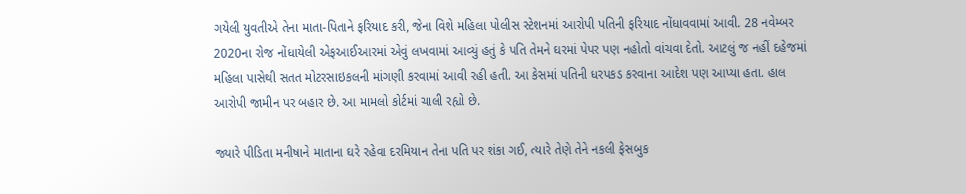ગયેલી યુવતીએ તેના માતા-પિતાને ફરિયાદ કરી, જેના વિશે મહિલા પોલીસ સ્ટેશનમાં આરોપી પતિની ફરિયાદ નોંધાવવામાં આવી. 28 નવેમ્બર 2020ના રોજ નોંધાયેલી એફઆઈઆરમાં એવું લખવામાં આવ્યું હતું કે પતિ તેમને ઘરમાં પેપર પણ નહોતો વાંચવા દેતો. આટલું જ નહીં દહેજમાં મહિલા પાસેથી સતત મોટરસાઇકલની માંગણી કરવામાં આવી રહી હતી. આ કેસમાં પતિની ધરપકડ કરવાના આદેશ પણ આપ્યા હતા. હાલ આરોપી જામીન પર બહાર છે. આ મામલો કોર્ટમાં ચાલી રહ્યો છે.

જ્યારે પીડિતા મનીષાને માતાના ઘરે રહેવા દરમિયાન તેના પતિ પર શંકા ગઈ, ત્યારે તેણે તેને નકલી ફેસબુક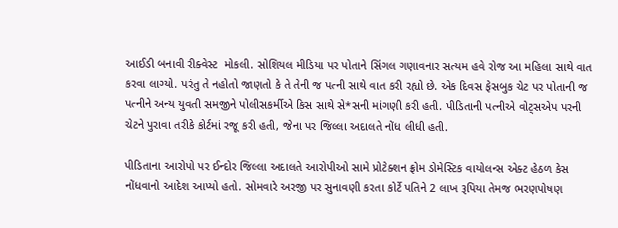આઈડી બનાવી રીક્વેસ્ટ  મોકલી. સોશિયલ મીડિયા પર પોતાને સિંગલ ગણાવનાર સત્યમ હવે રોજ આ મહિલા સાથે વાત કરવા લાગ્યો. પરંતુ તે નહોતો જાણતો કે તે તેની જ પત્ની સાથે વાત કરી રહ્યો છે. એક દિવસ ફેસબુક ચેટ પર પોતાની જ પત્નીને અન્ય યુવતી સમજીને પોલીસકર્મીએ કિસ સાથે સે*સની માંગણી કરી હતી. પીડિતાની પત્નીએ વોટ્સએપ પરની ચેટને પુરાવા તરીકે કોર્ટમાં રજૂ કરી હતી, જેના પર જિલ્લા અદાલતે નોંધ લીધી હતી.

પીડિતાના આરોપો પર ઈન્દોર જિલ્લા અદાલતે આરોપીઓ સામે પ્રોટેક્શન ફ્રોમ ડોમેસ્ટિક વાયોલન્સ એક્ટ હેઠળ કેસ નોંધવાનો આદેશ આપ્યો હતો. સોમવારે અરજી પર સુનાવણી કરતા કોર્ટે પતિને 2 લાખ રૂપિયા તેમજ ભરણપોષણ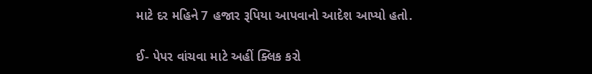માટે દર મહિને 7 હજાર રૂપિયા આપવાનો આદેશ આપ્યો હતો.

ઈ- પેપર વાંચવા માટે અહીં ક્લિક કરો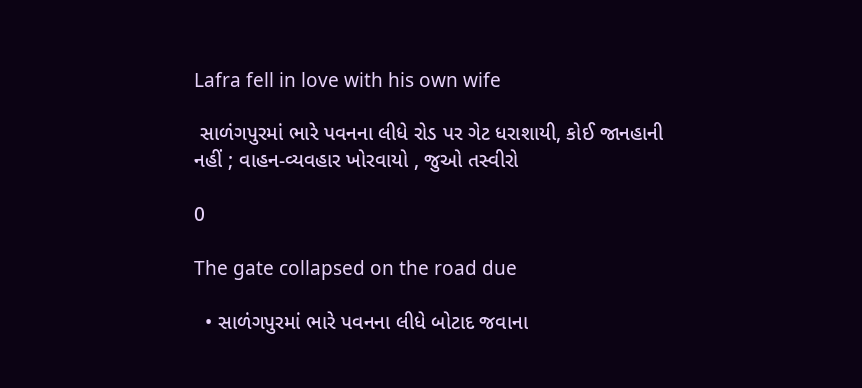Lafra fell in love with his own wife

 સાળંગપુરમાં ભારે પવનના લીધે રોડ પર ગેટ ધરાશાયી, કોઈ જાનહાની નહીં ; વાહન-વ્યવહાર ખોરવાયો , જુઓ તસ્વીરો

0

The gate collapsed on the road due

  • સાળંગપુરમાં ભારે પવનના લીધે બોટાદ જવાના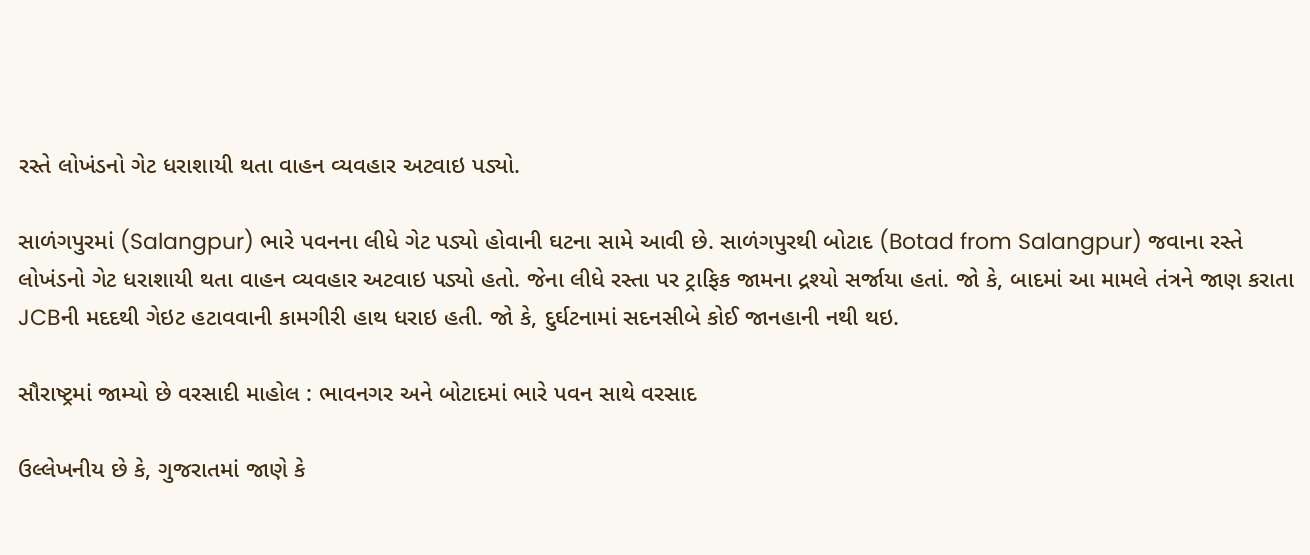રસ્તે લોખંડનો ગેટ ધરાશાયી થતા વાહન વ્યવહાર અટવાઇ પડ્યો.

સાળંગપુરમાં (Salangpur) ભારે પવનના લીધે ગેટ પડ્યો હોવાની ઘટના સામે આવી છે. સાળંગપુરથી બોટાદ (Botad from Salangpur) જવાના રસ્તે લોખંડનો ગેટ ધરાશાયી થતા વાહન વ્યવહાર અટવાઇ પડ્યો હતો. જેના લીધે રસ્તા પર ટ્રાફિક જામના દ્રશ્યો સર્જાયા હતાં. જો કે, બાદમાં આ મામલે તંત્રને જાણ કરાતા JCBની મદદથી ગેઇટ હટાવવાની કામગીરી હાથ ધરાઇ હતી. જો કે, દુર્ઘટનામાં સદનસીબે કોઈ જાનહાની નથી થઇ.

સૌરાષ્ટ્રમાં જામ્યો છે વરસાદી માહોલ : ભાવનગર અને બોટાદમાં ભારે પવન સાથે વરસાદ

ઉલ્લેખનીય છે કે, ગુજરાતમાં જાણે કે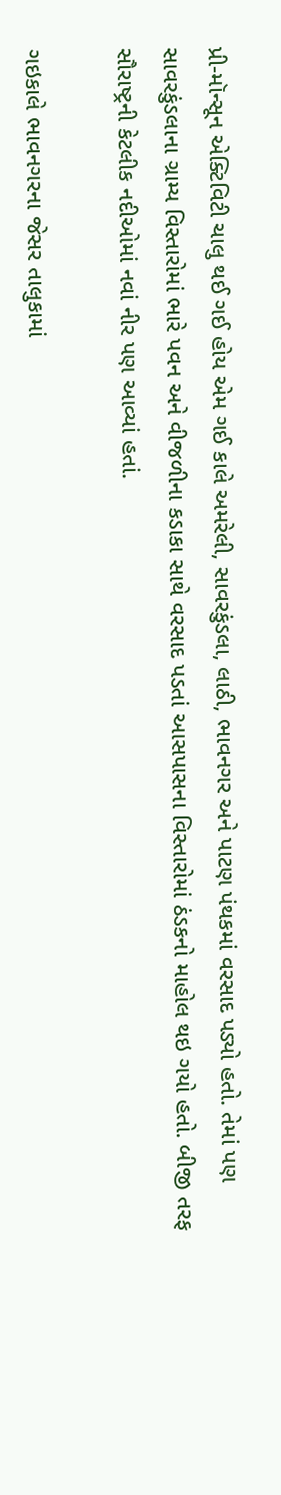પ્રી-મૉન્સૂન એક્ટિવિટી ચાલુ થઈ ગઈ હોય એમ ગઈ કાલે અમરેલી, સાવરકુંડલા, લાઠી, ભાવનગર અને પાટણ પંથકમાં વરસાદ પડ્યો હતો. તેમાં પણ સાવરકુંડલાના ગ્રામ્ય વિસ્તારોમાં ભારે પવન અને વીજળીના કડાકા સાથે વરસાદ પડતાં આસપાસના વિસ્તારોમાં ઠંડકનો માહોલ થઇ ગયો હતો. બીજી તરફ સૌરાષ્ટ્રની કેટલીક નદીઓમાં નવાં નીર પણ આવ્યાં હતાં.

ગઇકાલે ભાવનગરના જેસર તાલુકામાં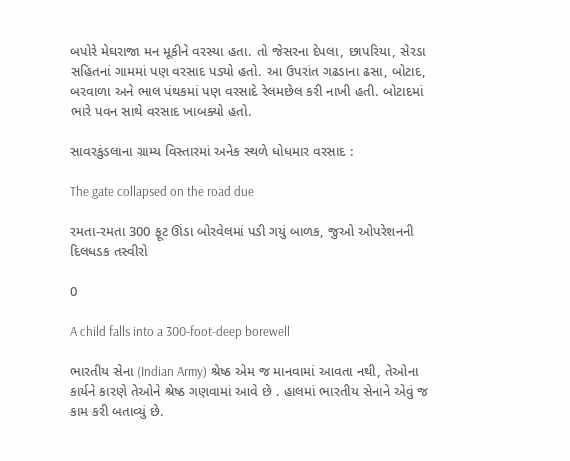બપોરે મેઘરાજા મન મૂકીને વરસ્યા હતા. તો જેસરના દેપલા, છાપરિયા, સેરડા સહિતનાં ગામમાં પણ વરસાદ પડ્યો હતો. આ ઉપરાંત ગઢડાના ઢસા, બોટાદ, બરવાળા અને ભાલ પંથકમાં પણ વરસાદે રેલમછેલ કરી નાખી હતી. બોટાદમાં ભારે પવન સાથે વરસાદ ખાબક્યો હતો.

સાવરકુંડલાના ગ્રામ્ય વિસ્તારમાં અનેક સ્થળે ધોધમાર વરસાદ :

The gate collapsed on the road due

રમતા-રમતા 300 ફૂટ ઊંડા બોરવેલમાં પડી ગયું બાળક, જુઓ ઓપરેશનની દિલધડક તસ્વીરો

0

A child falls into a 300-foot-deep borewell

ભારતીય સેના (Indian Army) શ્રેષ્ઠ એમ જ માનવામાં આવતા નથી, તેઓના કાર્યને કારણે તેઓને શ્રેષ્ઠ ગણવામાં આવે છે . હાલમાં ભારતીય સેનાને એવું જ કામ કરી બતાવ્યું છે.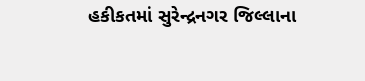હકીકતમાં સુરેન્દ્રનગર જિલ્લાના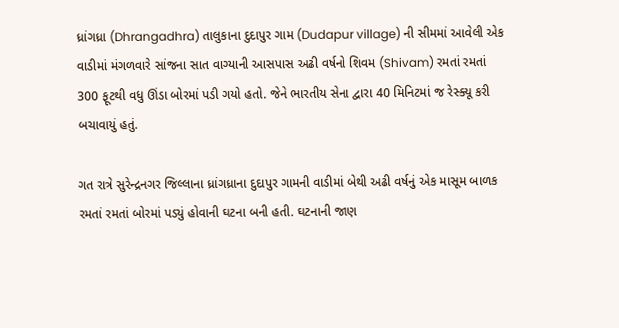ધ્રાંગધ્રા (Dhrangadhra) તાલુકાના દુદાપુર ગામ (Dudapur village) ની સીમમાં આવેલી એક વાડીમાં મંગળવારે સાંજના સાત વાગ્યાની આસપાસ અઢી વર્ષનો શિવમ (Shivam) રમતાં રમતાં 300 ફૂટથી વધુ ઊંડા બોરમાં પડી ગયો હતો. જેને ભારતીય સેના દ્વારા 40 મિનિટમાં જ રેસ્ક્યૂ કરી બચાવાયું હતું.

ગત રાત્રે સુરેન્દ્રનગર જિલ્લાના ધ્રાંગધ્રાના દુદાપુર ગામની વાડીમાં બેથી અઢી વર્ષનું એક માસૂમ બાળક રમતાં રમતાં બોરમાં પડ્યું હોવાની ઘટના બની હતી. ઘટનાની જાણ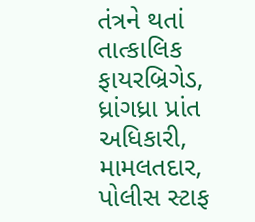તંત્રને થતાં તાત્કાલિક ફાયરબ્રિગેડ, ધ્રાંગધ્રા પ્રાંત અધિકારી, મામલતદાર, પોલીસ સ્ટાફ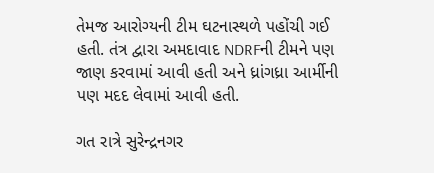તેમજ આરોગ્યની ટીમ ઘટનાસ્થળે પહોંચી ગઈ હતી. તંત્ર દ્વારા અમદાવાદ NDRFની ટીમને પણ જાણ કરવામાં આવી હતી અને ધ્રાંગધ્રા આર્મીની પણ મદદ લેવામાં આવી હતી.

ગત રાત્રે સુરેન્દ્રનગર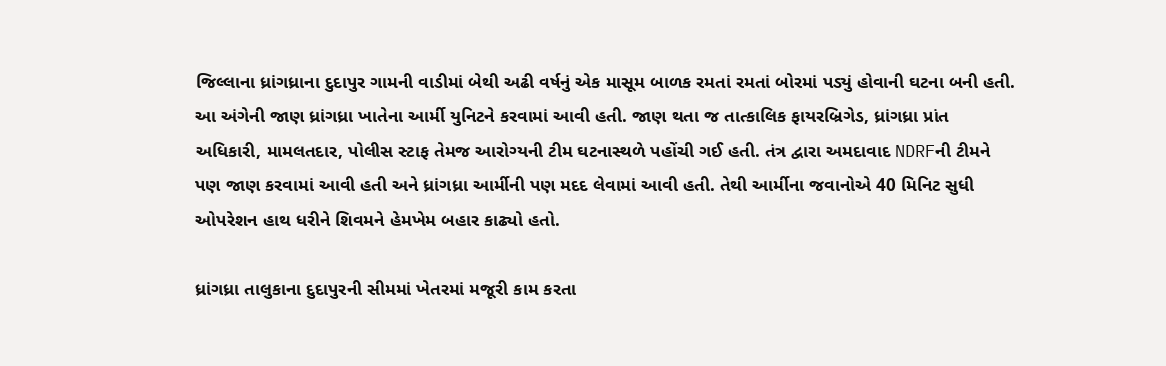જિલ્લાના ધ્રાંગધ્રાના દુદાપુર ગામની વાડીમાં બેથી અઢી વર્ષનું એક માસૂમ બાળક રમતાં રમતાં બોરમાં પડ્યું હોવાની ઘટના બની હતી. આ અંગેની જાણ ધ્રાંગધ્રા ખાતેના આર્મી યુનિટને કરવામાં આવી હતી. જાણ થતા જ તાત્કાલિક ફાયરબ્રિગેડ, ધ્રાંગધ્રા પ્રાંત અધિકારી, મામલતદાર, પોલીસ સ્ટાફ તેમજ આરોગ્યની ટીમ ઘટનાસ્થળે પહોંચી ગઈ હતી. તંત્ર દ્વારા અમદાવાદ NDRFની ટીમને પણ જાણ કરવામાં આવી હતી અને ધ્રાંગધ્રા આર્મીની પણ મદદ લેવામાં આવી હતી. તેથી આર્મીના જવાનોએ 40 મિનિટ સુધી ઓપરેશન હાથ ધરીને શિવમને હેમખેમ બહાર કાઢ્યો હતો.

ધ્રાંગધ્રા તાલુકાના દુદાપુરની સીમમાં ખેતરમાં મજૂરી કામ કરતા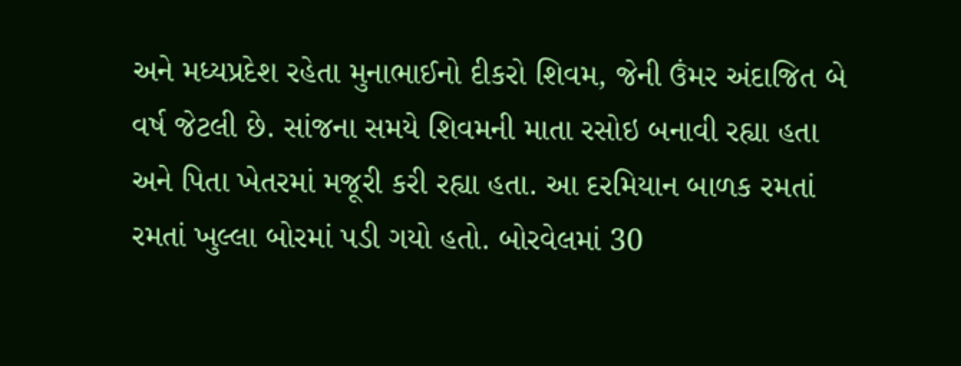અને મધ્યપ્રદેશ રહેતા મુનાભાઈનો દીકરો શિવમ, જેની ઉંમર અંદાજિત બે વર્ષ જેટલી છે. સાંજના સમયે શિવમની માતા રસોઇ બનાવી રહ્યા હતા અને પિતા ખેતરમાં મજૂરી કરી રહ્યા હતા. આ દરમિયાન બાળક રમતાં રમતાં ખુલ્લા બોરમાં પડી ગયો હતો. બોરવેલમાં 30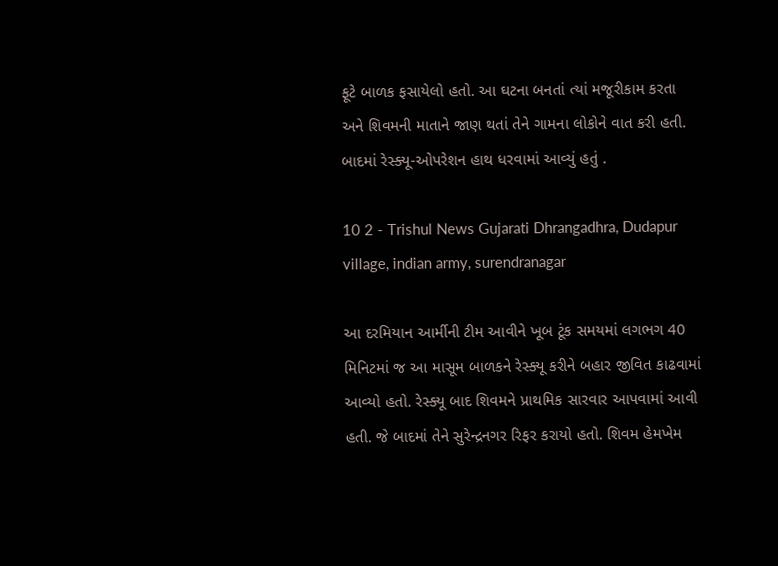ફૂટે બાળક ફસાયેલો હતો. આ ઘટના બનતાં ત્યાં મજૂરીકામ કરતા અને શિવમની માતાને જાણ થતાં તેને ગામના લોકોને વાત કરી હતી. બાદમાં રેસ્ક્યૂ-ઓપરેશન હાથ ધરવામાં આવ્યું હતું .

10 2 - Trishul News Gujarati Dhrangadhra, Dudapur village, indian army, surendranagar

આ દરમિયાન આર્મીની ટીમ આવીને ખૂબ ટૂંક સમયમાં લગભગ 40 મિનિટમાં જ આ માસૂમ બાળકને રેસ્ક્યૂ કરીને બહાર જીવિત કાઢવામાં આવ્યો હતો. રેસ્ક્યૂ બાદ શિવમને પ્રાથમિક સારવાર આપવામાં આવી હતી. જે બાદમાં તેને સુરેન્દ્રનગર રિફર કરાયો હતો. શિવમ હેમખેમ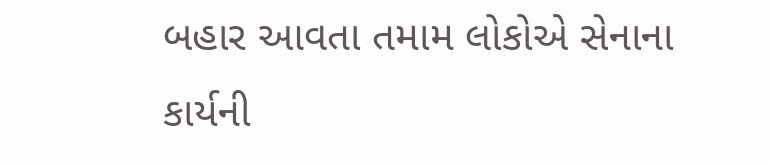બહાર આવતા તમામ લોકોએ સેનાના કાર્યની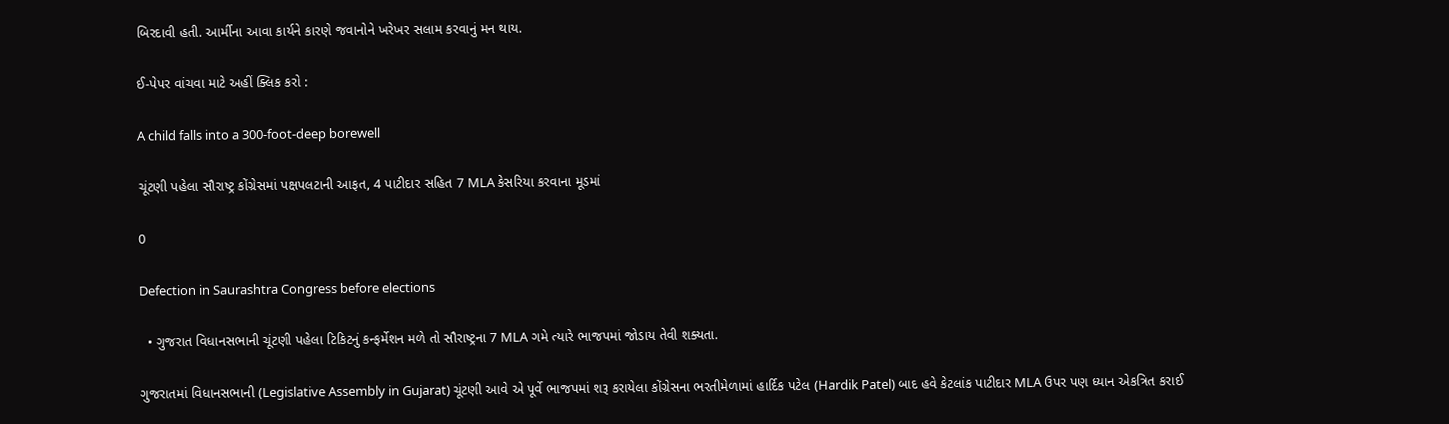બિરદાવી હતી. આર્મીના આવા કાર્યને કારણે જવાનોને ખરેખર સલામ કરવાનું મન થાય.

ઈ-પેપર વાંચવા માટે અહીં ક્લિક કરો :

A child falls into a 300-foot-deep borewell

ચૂંટણી પહેલા સૌરાષ્ટ્ર કોંગ્રેસમાં પક્ષપલટાની આફત, 4 પાટીદાર સહિત 7 MLA કેસરિયા કરવાના મૂડમાં

0

Defection in Saurashtra Congress before elections

  • ગુજરાત વિધાનસભાની ચૂંટણી પહેલા ટિકિટનું કન્ફર્મેશન મળે તો સૌરાષ્ટ્રના 7 MLA ગમે ત્યારે ભાજપમાં જોડાય તેવી શક્યતા.

ગુજરાતમાં વિધાનસભાની (Legislative Assembly in Gujarat) ચૂંટણી આવે એ પૂર્વે ભાજપમાં શરૂ કરાયેલા કોંગ્રેસના ભરતીમેળામાં હાર્દિક પટેલ (Hardik Patel) બાદ હવે કેટલાંક પાટીદાર MLA ઉપર પણ ધ્યાન એકત્રિત કરાઈ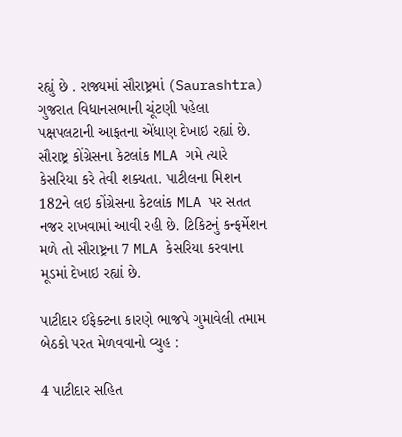રહ્યું છે . રાજ્યમાં સૌરાષ્ટ્રમાં (Saurashtra) ગુજરાત વિધાનસભાની ચૂંટણી પહેલા પક્ષપલટાની આફતના એંધાણ દેખાઇ રહ્યાં છે. સૌરાષ્ટ્ર કોંગ્રેસના કેટલાંક MLA ગમે ત્યારે કેસરિયા કરે તેવી શક્યતા. પાટીલના મિશન 182ને લઇ કોંગ્રેસના કેટલાંક MLA પર સતત નજર રાખવામાં આવી રહી છે. ટિકિટનું કન્ફર્મેશન મળે તો સૌરાષ્ટ્રના 7 MLA કેસરિયા કરવાના મૂડમાં દેખાઇ રહ્યાં છે.

પાટીદાર ઈફેક્ટના કારણે ભાજપે ગુમાવેલી તમામ બેઠકો પરત મેળવવાનો વ્યુહ :

4 પાટીદાર સહિત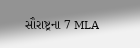સૌરાષ્ટ્રના 7 MLA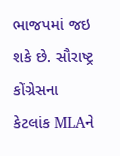ભાજપમાં જઇ શકે છે. સૌરાષ્ટ્ર કોંગ્રેસના કેટલાંક MLAને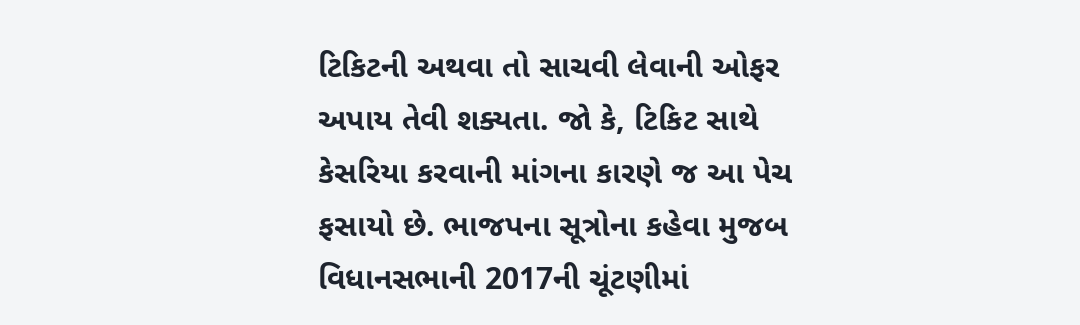ટિકિટની અથવા તો સાચવી લેવાની ઓફર અપાય તેવી શક્યતા. જો કે, ટિકિટ સાથે કેસરિયા કરવાની માંગના કારણે જ આ પેચ ફસાયો છે. ભાજપના સૂત્રોના કહેવા મુજબ વિધાનસભાની 2017ની ચૂંટણીમાં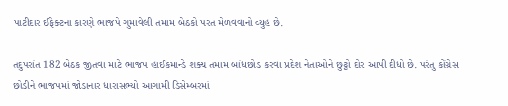પાટીદાર ઈફેક્ટના કારણે ભાજપે ગુમાવેલી તમામ બેઠકો પરત મેળવવાનો વ્યુહ છે.

તદુપરાંત 182 બેઠક જીતવા માટે ભાજપ હાઈકમાન્ડે શક્ય તમામ બાંધછોડ કરવા પ્રદેશ નેતાઓને છુટ્ટો દોર આપી દીધો છે. પરંતુ કોંગ્રેસ છોડીને ભાજપમાં જોડાનાર ધારાસભ્યો આગામી ડિસેમ્બરમાં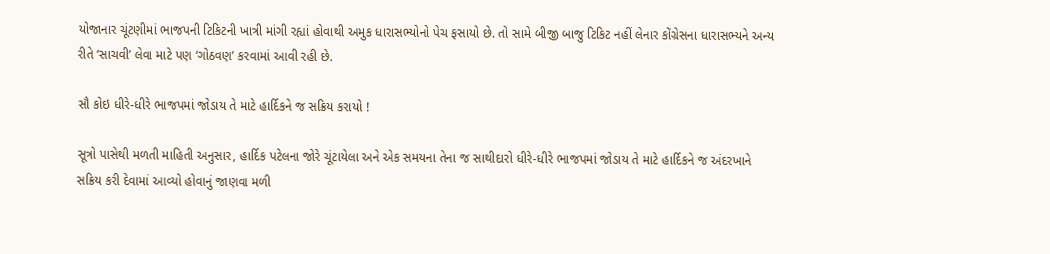યોજાનાર ચૂંટણીમાં ભાજપની ટિકિટની ખાત્રી માંગી રહ્યાં હોવાથી અમુક ધારાસભ્યોનો પેચ ફસાયો છે. તો સામે બીજી બાજુ ટિકિટ નહીં લેનાર કોંગ્રેસના ધારાસભ્યને અન્ય રીતે ‘સાચવી’ લેવા માટે પણ ‘ગોઠવણ’ કરવામાં આવી રહી છે.

સૌ કોઇ ધીરે-ધીરે ભાજપમાં જોડાય તે માટે હાર્દિકને જ સક્રિય કરાયો !

સૂત્રો પાસેથી મળતી માહિતી અનુસાર, હાર્દિક પટેલના જોરે ચૂંટાયેલા અને એક સમયના તેના જ સાથીદારો ધીરે-ધીરે ભાજપમાં જોડાય તે માટે હાર્દિકને જ અંદરખાને સક્રિય કરી દેવામાં આવ્યો હોવાનું જાણવા મળી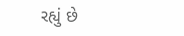રહ્યું છે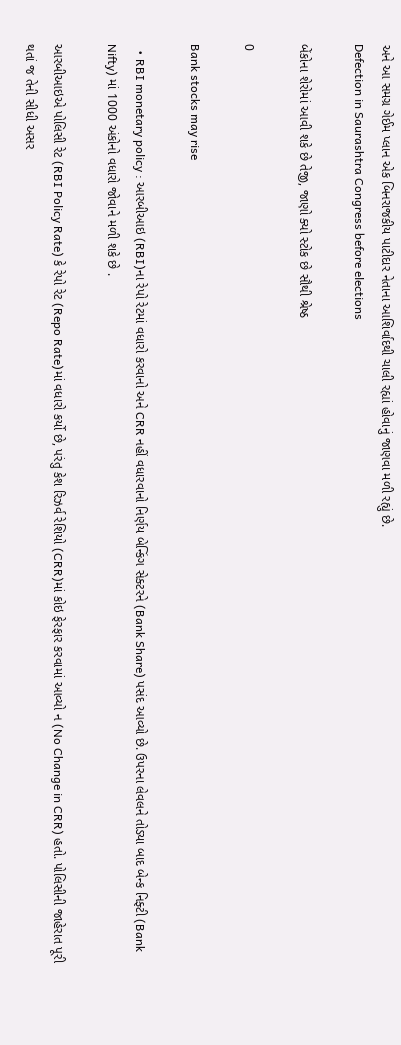અને આ સમગ્ર ગેઈમ પ્લાન એક બિનરાજકીય પાટીદાર નેતાના આશિર્વાદથી ચાલી રહ્યાં હોવાનું જાણવા મળી રહ્યું છે.
Defection in Saurashtra Congress before elections

બેંકોના શેરોમાં આવી શકે છે તેજી, જાણો ક્યો સ્ટોક છે સૌથી શ્રેષ્ઠ

0

Bank stocks may rise

  • RBI monetary policy : આરબીઆઇ (RBI)ના રેપો રેટમાં વધારો કરવાનો અને CRR નહીં વધારવાનો નિર્ણય બેન્કિંગ સેક્ટરને (Bank Share) પસંદ આવ્યો છે. ઉપરના લેવલને તોડ્યા બાદ બેન્ક નિફ્ટી (Bank Nifty) માં 1000 અંકોનો વધારો જોવાને મળી શકે છે .

આરબીઆઇએ પોલિસી રેટ (RBI Policy Rate) કે રેપો રેટ (Repo Rate)માં વધારો કર્યો છે, પરંતુ કેશ રિઝર્વ રેશિયો (CRR)માં કોઇ ફેરફાર કરવામાં આવ્યો ન (No Change in CRR) હતો. પોલિસીની જાહેરાત પૂરી થતાં જ તેની સીધી અસર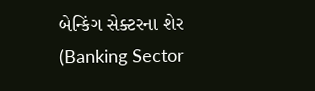બેન્કિંગ સેક્ટરના શેર (Banking Sector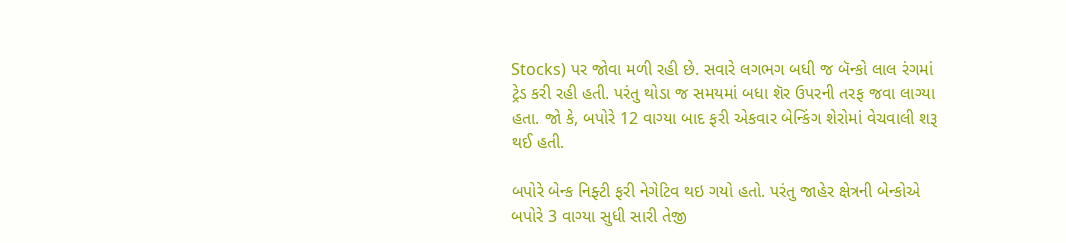Stocks) પર જોવા મળી રહી છે. સવારે લગભગ બધી જ બૅન્કો લાલ રંગમાં ટ્રેડ કરી રહી હતી. પરંતુ થોડા જ સમયમાં બધા શૅર ઉપરની તરફ જવા લાગ્યા હતા. જો કે, બપોરે 12 વાગ્યા બાદ ફરી એકવાર બેન્કિંગ શેરોમાં વેચવાલી શરૂ થઈ હતી.

બપોરે બેન્ક નિફ્ટી ફરી નેગેટિવ થઇ ગયો હતો. પરંતુ જાહેર ક્ષેત્રની બેન્કોએ બપોરે 3 વાગ્યા સુધી સારી તેજી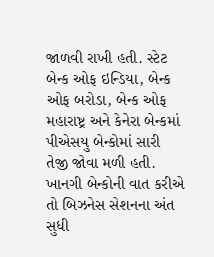જાળવી રાખી હતી. સ્ટેટ બેન્ક ઓફ ઇન્ડિયા, બેન્ક ઓફ બરોડા, બેન્ક ઓફ મહારાષ્ટ્ર અને કેનેરા બેન્કમાં પીએસયુ બેન્કોમાં સારી તેજી જોવા મળી હતી. ખાનગી બેન્કોની વાત કરીએ તો બિઝનેસ સેશનના અંત સુધી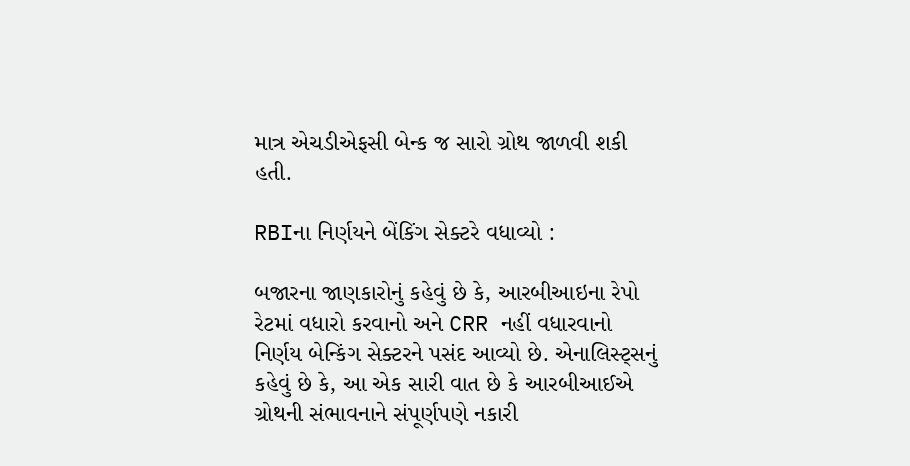માત્ર એચડીએફસી બેન્ક જ સારો ગ્રોથ જાળવી શકી હતી.

RBIના નિર્ણયને બેંકિંગ સેક્ટરે વધાવ્યો :

બજારના જાણકારોનું કહેવું છે કે, આરબીઆઇના રેપો રેટમાં વધારો કરવાનો અને CRR નહીં વધારવાનો નિર્ણય બેન્કિંગ સેક્ટરને પસંદ આવ્યો છે. એનાલિસ્ટ્સનું કહેવું છે કે, આ એક સારી વાત છે કે આરબીઆઈએ ગ્રોથની સંભાવનાને સંપૂર્ણપણે નકારી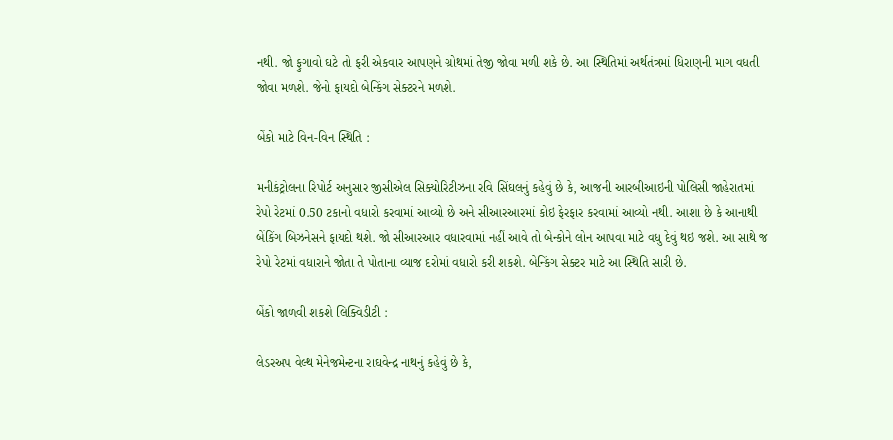નથી. જો ફુગાવો ઘટે તો ફરી એકવાર આપણને ગ્રોથમાં તેજી જોવા મળી શકે છે. આ સ્થિતિમાં અર્થતંત્રમાં ધિરાણની માગ વધતી જોવા મળશે. જેનો ફાયદો બેન્કિંગ સેક્ટરને મળશે.

બેંકો માટે વિન-વિન સ્થિતિ :

મનીકંટ્રોલના રિપોર્ટ અનુસાર જીસીએલ સિક્યોરિટીઝના રવિ સિંઘલનું કહેવું છે કે, આજની આરબીઆઇની પોલિસી જાહેરાતમાં રેપો રેટમાં 0.50 ટકાનો વધારો કરવામાં આવ્યો છે અને સીઆરઆરમાં કોઇ ફેરફાર કરવામાં આવ્યો નથી. આશા છે કે આનાથી બેંકિંગ બિઝનેસને ફાયદો થશે. જો સીઆરઆર વધારવામાં નહીં આવે તો બેન્કોને લોન આપવા માટે વધુ દેવું થઇ જશે. આ સાથે જ રેપો રેટમાં વધારાને જોતા તે પોતાના વ્યાજ દરોમાં વધારો કરી શકશે. બેન્કિંગ સેક્ટર માટે આ સ્થિતિ સારી છે.

બેંકો જાળવી શકશે લિક્વિડીટી :

લેડરઅપ વેલ્થ મેનેજમેન્ટના રાઘવેન્દ્ર નાથનું કહેવું છે કે,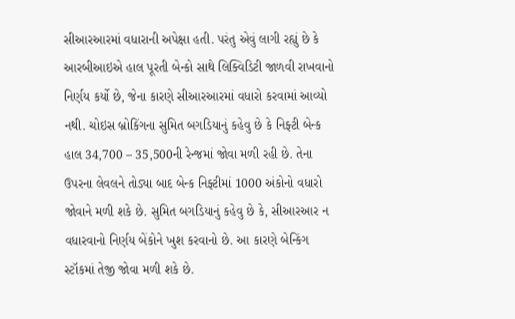સીઆરઆરમાં વધારાની અપેક્ષા હતી. પરંતુ એવું લાગી રહ્યું છે કે આરબીઆઇએ હાલ પૂરતી બેન્કો સાથે લિક્વિડિટી જાળવી રાખવાનો નિર્ણય કર્યો છે, જેના કારણે સીઆરઆરમાં વધારો કરવામાં આવ્યો નથી. ચોઇસ બ્રોકિંગના સુમિત બગડિયાનું કહેવુ છે કે નિફ્ટી બેન્ક હાલ 34,700 – 35,500ની રેન્જમાં જોવા મળી રહી છે. તેના ઉપરના લેવલને તોડ્યા બાદ બેન્ક નિફ્ટીમાં 1000 અંકોનો વધારો જોવાને મળી શકે છે. સુમિત બગડિયાનું કહેવુ છે કે, સીઆરઆર ન વધારવાનો નિર્ણય બેંકોને ખુશ કરવાનો છે. આ કારણે બેન્કિંગ સ્ટૉકમાં તેજી જોવા મળી શકે છે.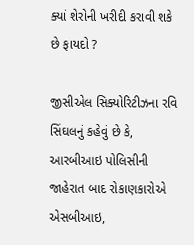ક્યાં શેરોની ખરીદી કરાવી શકે છે ફાયદો ?

જીસીએલ સિક્યોરિટીઝના રવિ સિંઘલનું કહેવું છે કે, આરબીઆઇ પોલિસીની જાહેરાત બાદ રોકાણકારોએ એસબીઆઇ,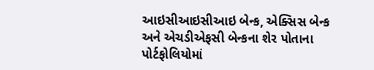આઇસીઆઇસીઆઇ બેન્ક, એક્સિસ બેન્ક અને એચડીએફસી બેન્કના શેર પોતાના પોર્ટફોલિયોમાં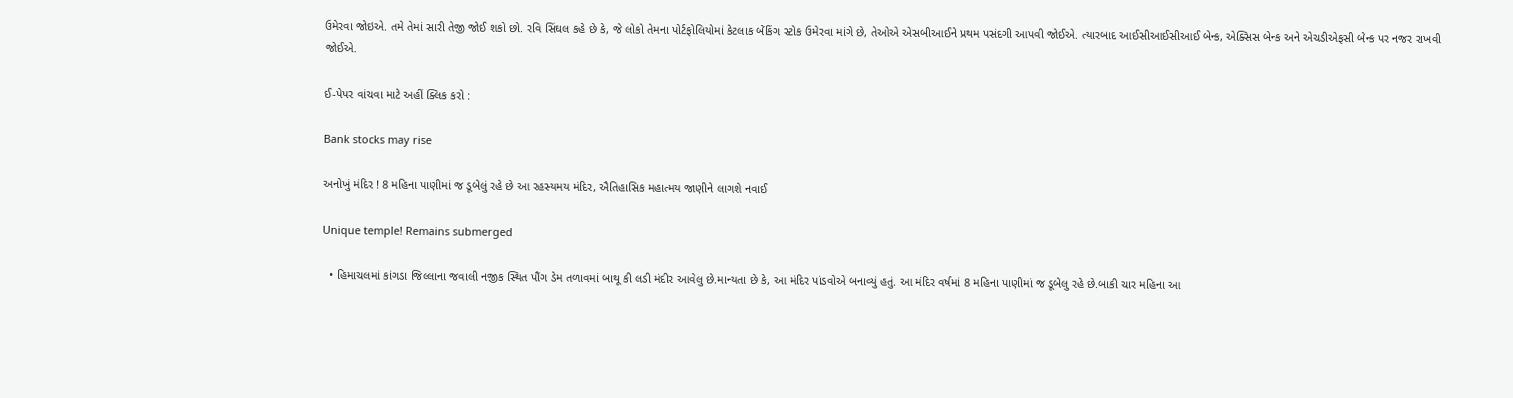ઉમેરવા જોઇએ. તમે તેમાં સારી તેજી જોઈ શકો છો. રવિ સિંઘલ કહે છે કે, જે લોકો તેમના પોર્ટફોલિયોમાં કેટલાક બેંકિંગ સ્ટોક ઉમેરવા માંગે છે, તેઓએ એસબીઆઈને પ્રથમ પસંદગી આપવી જોઈએ. ત્યારબાદ આઈસીઆઈસીઆઈ બેન્ક, એક્સિસ બેન્ક અને એચડીએફસી બેન્ક પર નજર રાખવી જોઈએ.

ઈ-પેપર વાંચવા માટે અહીં ક્લિક કરો :

Bank stocks may rise

અનોખું મંદિર ! 8 મહિના પાણીમાં જ ડૂબેલું રહે છે આ રહસ્યમય મંદિર, ઐતિહાસિક મહાત્મય જાણીને લાગશે નવાઈ

Unique temple! Remains submerged

  • હિમાચલમાં કાંગડા જિલ્લાના જવાલી નજીક સ્થિત પૌંગ ડેમ તળાવમાં બાથૂ કી લડી મંદીર આવેલુ છે.માન્યતા છે કે, આ મંદિર પાંડવોએ બનાવ્યું હતું. આ મંદિર વર્ષમાં 8 મહિના પાણીમાં જ ડૂબેલુ રહે છે.બાકી ચાર મહિના આ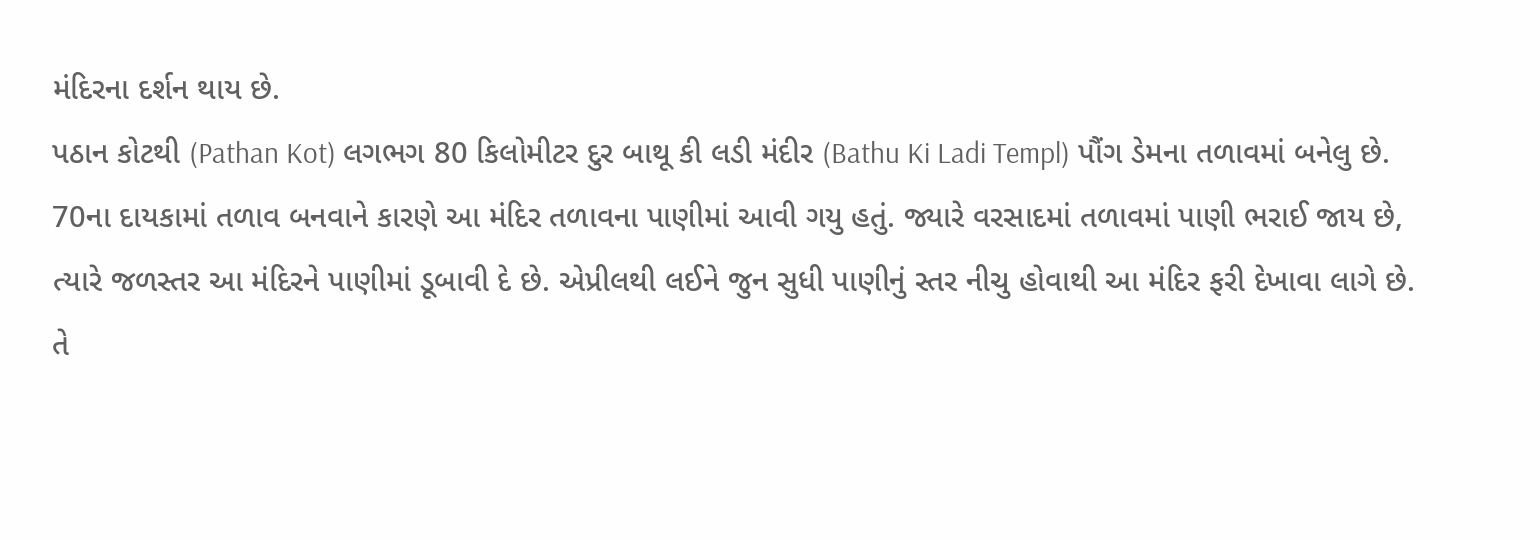મંદિરના દર્શન થાય છે.
પઠાન કોટથી (Pathan Kot) લગભગ 80 કિલોમીટર દુર બાથૂ કી લડી મંદીર (Bathu Ki Ladi Templ) પૌંગ ડેમના તળાવમાં બનેલુ છે. 70ના દાયકામાં તળાવ બનવાને કારણે આ મંદિર તળાવના પાણીમાં આવી ગયુ હતું. જ્યારે વરસાદમાં તળાવમાં પાણી ભરાઈ જાય છે, ત્યારે જળસ્તર આ મંદિરને પાણીમાં ડૂબાવી દે છે. એપ્રીલથી લઈને જુન સુધી પાણીનું સ્તર નીચુ હોવાથી આ મંદિર ફરી દેખાવા લાગે છે. તે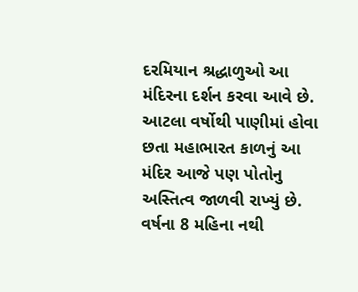દરમિયાન શ્રદ્ધાળુઓ આ મંદિરના દર્શન કરવા આવે છે. આટલા વર્ષોથી પાણીમાં હોવા છતા મહાભારત કાળનું આ મંદિર આજે પણ પોતોનુ અસ્તિત્વ જાળવી રાખ્યું છે.
વર્ષના 8 મહિના નથી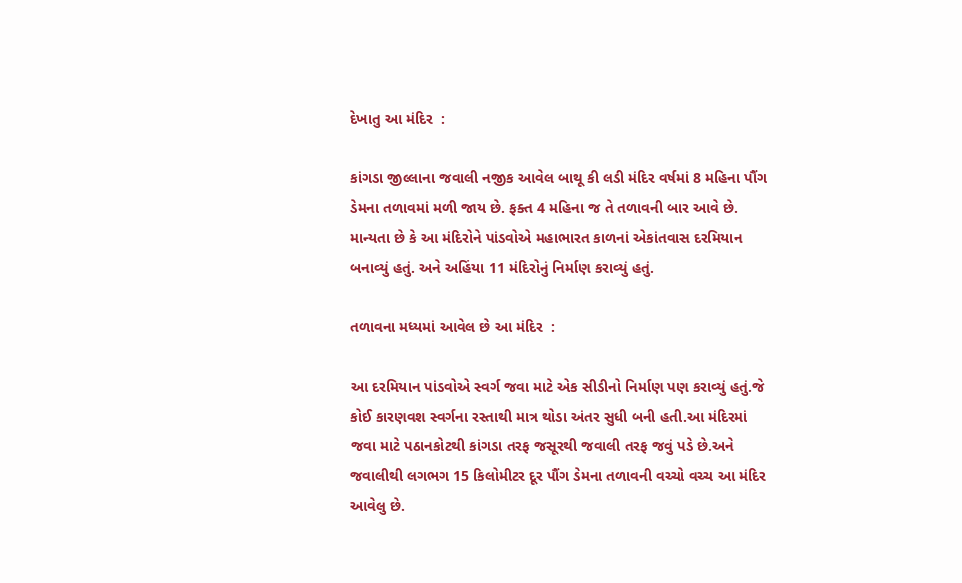દેખાતુ આ મંદિર  :

કાંગડા જીલ્લાના જવાલી નજીક આવેલ બાથૂ કી લડી મંદિર વર્ષમાં 8 મહિના પૌંગ ડેમના તળાવમાં મળી જાય છે. ફક્ત 4 મહિના જ તે તળાવની બાર આવે છે. માન્યતા છે કે આ મંદિરોને પાંડવોએ મહાભારત કાળનાં એકાંતવાસ દરમિયાન બનાવ્યું હતું. અને અહિંયા 11 મંદિરોનું નિર્માણ કરાવ્યું હતું.

તળાવના મધ્યમાં આવેલ છે આ મંદિર  :

આ દરમિયાન પાંડવોએ સ્વર્ગ જવા માટે એક સીડીનો નિર્માણ પણ કરાવ્યું હતું.જે કોઈ કારણવશ સ્વર્ગના રસ્તાથી માત્ર થોડા અંતર સુધી બની હતી.આ મંદિરમાં જવા માટે પઠાનકોટથી કાંગડા તરફ જસૂરથી જવાલી તરફ જવું પડે છે.અને જવાલીથી લગભગ 15 કિલોમીટર દૂર પૌંગ ડેમના તળાવની વચ્ચો વચ્ચ આ મંદિર આવેલુ છે.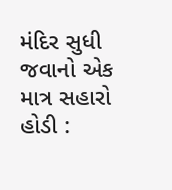મંદિર સુધી જવાનો એક માત્ર સહારો હોડી :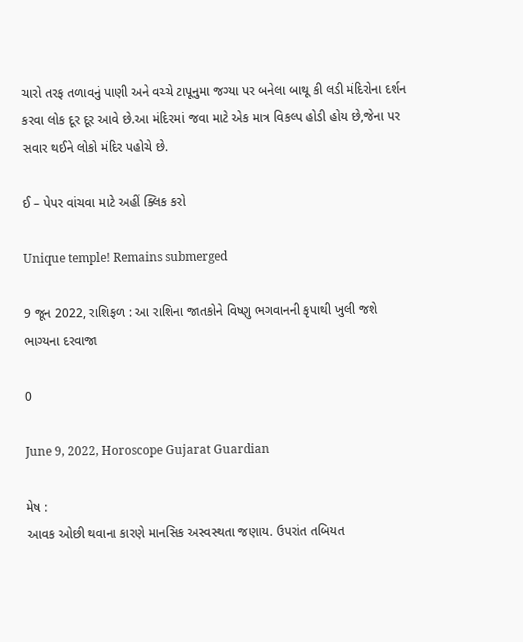ચારો તરફ તળાવનું પાણી અને વચ્ચે ટાપૂનુમા જગ્યા પર બનેલા બાથૂ કી લડી મંદિરોના દર્શન કરવા લોક દૂર દૂર આવે છે.આ મંદિરમાં જવા માટે એક માત્ર વિકલ્પ હોડી હોય છે,જેના પર સવાર થઈને લોકો મંદિર પહોચે છે.

ઈ – પેપર વાંચવા માટે અહીં ક્લિક કરો

Unique temple! Remains submerged

9 જૂન 2022, રાશિફળ : આ રાશિના જાતકોને વિષ્ણુ ભગવાનની કૃપાથી ખુલી જશે ભાગ્યના દરવાજા

0

June 9, 2022, Horoscope Gujarat Guardian

મેષ :
આવક ઓછી થવાના કારણે માનસિક અસ્વસ્થતા જણાય. ઉપરાંત તબિયત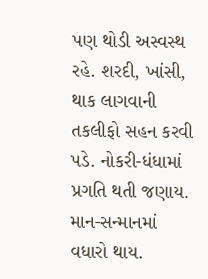પણ થોડી અસ્વસ્થ રહે. શરદી, ખાંસી, થાક લાગવાની તકલીફો સહન કરવી પડે. નોકરી-ધંધામાં પ્રગતિ થતી જણાય. માન-સન્માનમાં વધારો થાય.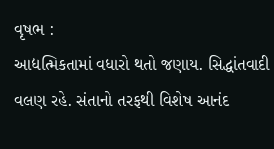વૃષભ :
આદ્યત્મિકતામાં વધારો થતો જણાય. સિદ્ધાંતવાદી વલણ રહે. સંતાનો તરફથી વિશેષ આનંદ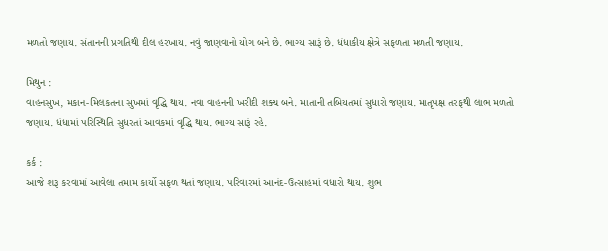મળતો જણાય. સંતાનની પ્રગતિથી દીલ હરખાય. નવું જાણવાનો યોગ બને છે. ભાગ્ય સારૂં છે. ધંધાકીય ક્ષેત્રે સફળતા મળતી જણાય.

મિથુન :
વાહનસુખ, મકાન-મિલકતના સુખમાં વૃદ્ધિ થાય. નવા વાહનની ખરીદી શક્ય બને. માતાની તબિયતમાં સુધારો જણાય. માતૃપક્ષ તરફથી લાભ મળતો જણાય. ધંધામાં પરિસ્થિતિ સુધરતાં આવકમાં વૃદ્ધિ થાય. ભાગ્ય સારૂં રહે.

કર્ક :
આજે શરૂ કરવામાં આવેલા તમામ કાર્યો સફળ થતાં જણાય. પરિવારમાં આનંદ-ઉત્સાહમાં વધારો થાય. શુભ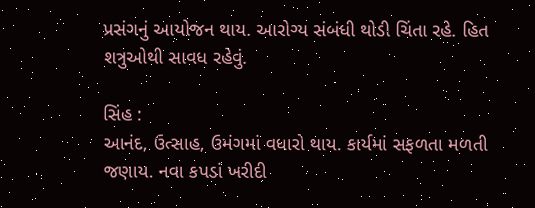પ્રસંગનું આયોજન થાય. આરોગ્ય સંબંધી થોડી ચિંતા રહે. હિત શત્રુઓથી સાવધ રહેવું.

સિંહ :
આનંદ, ઉત્સાહ, ઉમંગમાં વધારો થાય. કાર્યમાં સફળતા મળતી જણાય. નવા કપડાં ખરીદી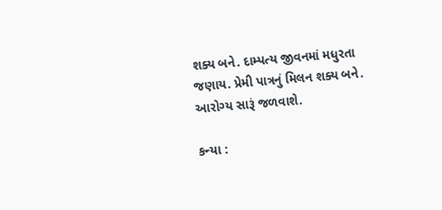શક્ય બને. દામ્પત્ય જીવનમાં મધુરતા જણાય. પ્રેમી પાત્રનું મિલન શક્ય બને. આરોગ્ય સારૂં જળવાશે.

કન્યા :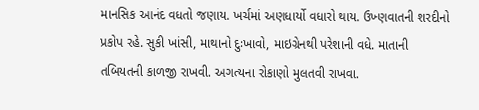માનસિક આનંદ વધતો જણાય. ખર્ચમાં અણધાર્યો વધારો થાય. ઉખ્ણવાતની શરદીનો પ્રકોપ રહે. સુકી ખાંસી, માથાનો દુઃખાવો, માઇગ્રેનથી પરેશાની વધે. માતાની તબિયતની કાળજી રાખવી. અગત્યના રોકાણો મુલતવી રાખવા.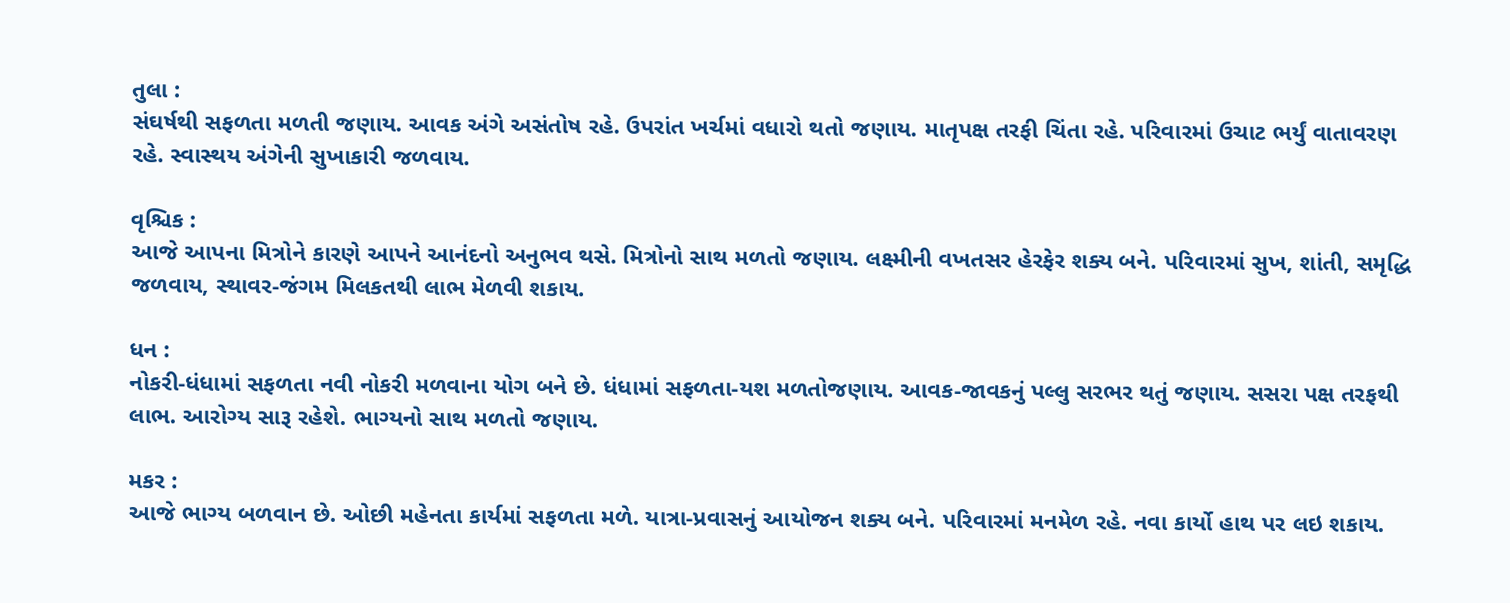તુલા :
સંઘર્ષથી સફળતા મળતી જણાય. આવક અંગે અસંતોષ રહે. ઉપરાંત ખર્ચમાં વધારો થતો જણાય. માતૃપક્ષ તરફી ચિંતા રહે. પરિવારમાં ઉચાટ ભર્યું વાતાવરણ રહે. સ્વાસ્થય અંગેની સુખાકારી જળવાય.

વૃશ્ચિક :
આજે આપના મિત્રોને કારણે આપને આનંદનો અનુભવ થસે. મિત્રોનો સાથ મળતો જણાય. લક્ષ્મીની વખતસર હેરફેર શક્ય બને. પરિવારમાં સુખ, શાંતી, સમૃદ્ધિ જળવાય, સ્થાવર-જંગમ મિલકતથી લાભ મેળવી શકાય.

ધન :
નોકરી-ધંધામાં સફળતા નવી નોકરી મળવાના યોગ બને છે. ધંધામાં સફળતા-યશ મળતોજણાય. આવક-જાવકનું પલ્લુ સરભર થતું જણાય. સસરા પક્ષ તરફથી લાભ. આરોગ્ય સારૂ રહેશે. ભાગ્યનો સાથ મળતો જણાય.

મકર :
આજે ભાગ્ય બળવાન છે. ઓછી મહેનતા કાર્યમાં સફળતા મળે. યાત્રા-પ્રવાસનું આયોજન શક્ય બને. પરિવારમાં મનમેળ રહે. નવા કાર્યો હાથ પર લઇ શકાય.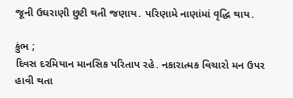જૂની ઉઘરાણી છુટી થતી જણાય. પરિણામે નાણાંમાં વૃદ્ધિ થાય.

કુંભ ;
દિવસ દરમિયાન માનસિક પરિતાપ રહે. નકારાત્મક વિચારો મન ઉપર હાવી થતા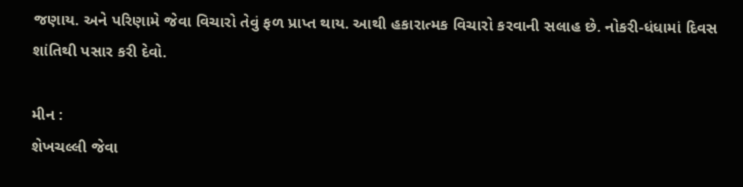જણાય. અને પરિણામે જેવા વિચારો તેવું ફળ પ્રાપ્‍ત થાય. આથી હકારાત્મક વિચારો કરવાની સલાહ છે. નોકરી-ધંધામાં દિવસ શાંતિથી પસાર કરી દેવો.

મીન :
શેખચલ્લી જેવા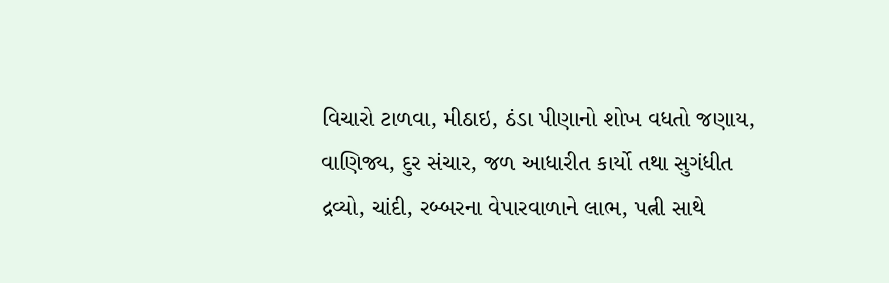વિચારો ટાળવા, મીઠાઇ, ઠંડા પીણાનો શોખ વધતો જણાય, વાણિજ્ય, દુર સંચાર, જળ આધારીત કાર્યો તથા સુગંધીત દ્રવ્યો, ચાંદી, રબ્બરના વેપારવાળાને લાભ, પત્ની સાથે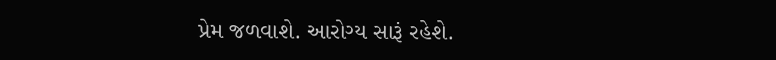પ્રેમ જળવાશે. આરોગ્ય સારૂં રહેશે.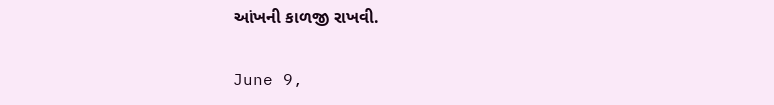આંખની કાળજી રાખવી.

June 9,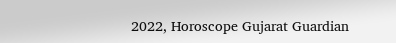2022, Horoscope Gujarat Guardian